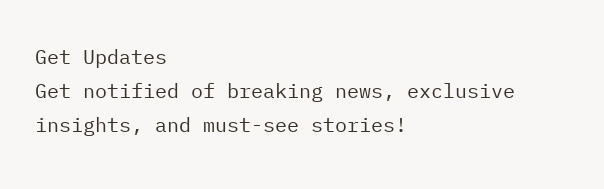Get Updates
Get notified of breaking news, exclusive insights, and must-see stories!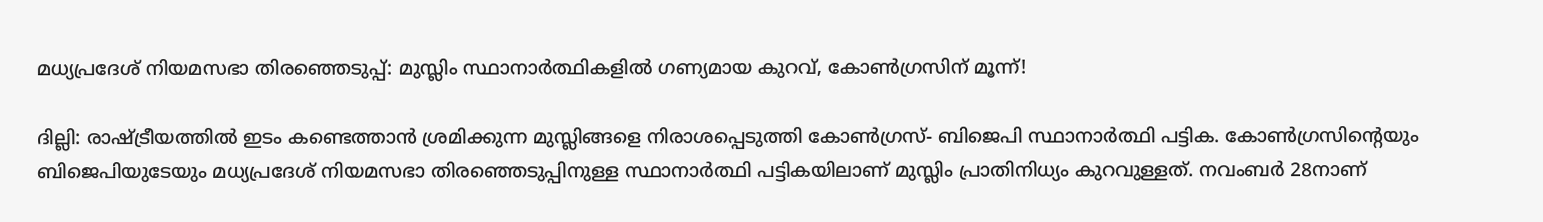മധ്യപ്രദേശ് നിയമസഭാ തിര‍ഞ്ഞെടുപ്പ്: മുസ്ലിം സ്ഥാനാര്‍ത്ഥികളില്‍ ഗണ്യമായ കുറവ്, കോണ്‍ഗ്രസിന് മൂന്ന്!

ദില്ലി: രാഷ്ട്രീയത്തില്‍ ഇടം കണ്ടെത്താന്‍ ശ്രമിക്കുന്ന മുസ്ലിങ്ങളെ നിരാശപ്പെടുത്തി കോണ്‍ഗ്രസ്- ബിജെപി സ്ഥാനാര്‍ത്ഥി പട്ടിക. കോണ്‍ഗ്രസിന്റെയും ബിജെപിയുടേയും മധ്യപ്രദേശ് നിയമസഭാ തിരഞ്ഞെടുപ്പിനുള്ള സ്ഥാനാര്‍ത്ഥി പട്ടികയിലാണ് മുസ്ലിം പ്രാതിനിധ്യം കുറവുള്ളത്. നവംബര്‍ 28നാണ്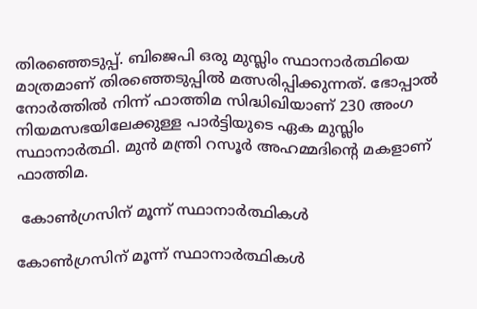തിരഞ്ഞെടുപ്പ്. ബിജെപി ഒരു മുസ്ലിം സ്ഥാനാര്‍ത്ഥിയെ മാത്രമാണ് തിരഞ്ഞെടുപ്പില്‍ മത്സരിപ്പിക്കുന്നത്. ഭോപ്പാല്‍ നോര്‍ത്തില്‍ നിന്ന് ഫാത്തിമ സിദ്ധിഖിയാണ് 230 അംഗ നിയമസഭയിലേക്കുള്ള പാര്‍ട്ടിയുടെ ഏക മുസ്ലിം സ്ഥാനാര്‍ത്ഥി. മുന്‍ മന്ത്രി റസൂര്‍ അഹമ്മദിന്റെ മകളാണ് ഫാത്തിമ.

 കോണ്‍ഗ്രസിന് മൂന്ന് സ്ഥാനാര്‍ത്ഥികള്‍

കോണ്‍ഗ്രസിന് മൂന്ന് സ്ഥാനാര്‍ത്ഥികള്‍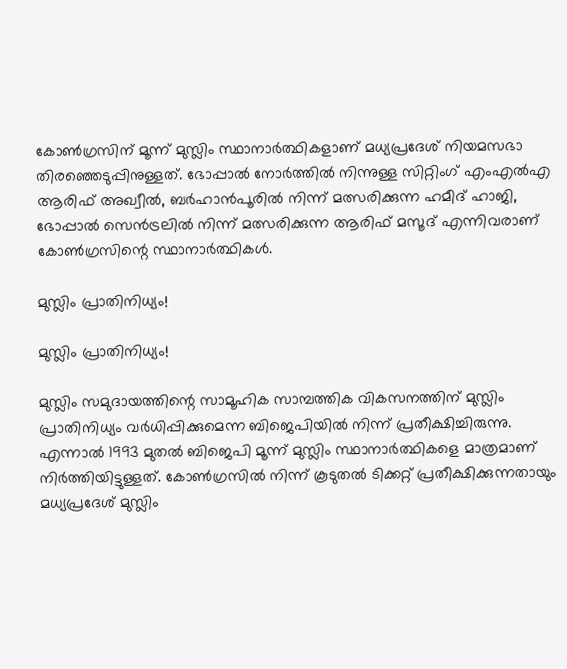കോണ്‍ഗ്രസിന് മൂന്ന് മുസ്ലിം സ്ഥാനാര്‍ത്ഥികളാണ് മധ്യപ്രദേശ് നിയമസഭാ തിരഞ്ഞെടുപ്പിനുള്ളത്. ഭോപ്പാല്‍ നോര്‍ത്തില്‍ നിന്നുള്ള സിറ്റിംഗ് എംഎല്‍എ ആരിഫ് അഖ്വീല്‍, ബര്‍ഹാന്‍പൂരില്‍ നിന്ന് മത്സരിക്കുന്ന ഹമീദ് ഹാജി, ഭോപ്പാല്‍ സെന്‍ട്രലില്‍ നിന്ന് മത്സരിക്കുന്ന ആരിഫ് മസൂദ് എന്നിവരാണ് കോണ്‍ഗ്രസിന്റെ സ്ഥാനാര്‍ത്ഥികള്‍.

മുസ്ലിം പ്രാതിനിധ്യം!

മുസ്ലിം പ്രാതിനിധ്യം!

മുസ്ലിം സമുദായത്തിന്റെ സാമൂഹിക സാമ്പത്തിക വികസനത്തിന് മുസ്ലിം പ്രാതിനിധ്യം വര്‍ധിപ്പിക്കുമെന്ന ബിജെപിയില്‍ നിന്ന് പ്രതീക്ഷിച്ചിരുന്നു. എന്നാല്‍ 1993 മുതല്‍ ബിജെപി മൂന്ന് മുസ്ലിം സ്ഥാനാര്‍ത്ഥികളെ മാത്രമാണ് നിര്‍ത്തിയിട്ടുള്ളത്. കോണ്‍ഗ്രസില്‍ നിന്ന് കൂടുതല്‍ ടിക്കറ്റ് പ്രതീക്ഷിക്കുന്നതായും മധ്യപ്രദേശ് മുസ്ലിം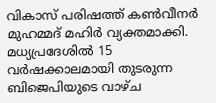വികാസ് പരിഷത്ത് കണ്‍വീനര്‍ മുഹമ്മദ് മഹിര്‍ വ്യക്തമാക്കി. മധ്യപ്രദേശില്‍ 15 വര്‍ഷക്കാലമായി തുടരുന്ന ബിജെപിയുടെ വാഴ്ച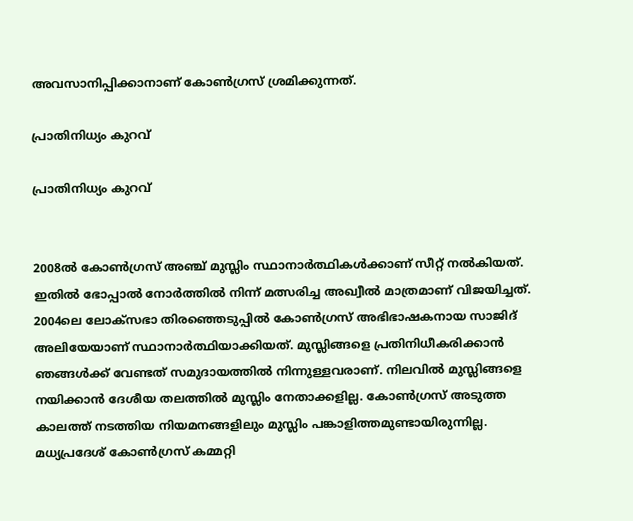അവസാനിപ്പിക്കാനാണ് കോണ്‍ഗ്രസ് ശ്രമിക്കുന്നത്.

പ്രാതിനിധ്യം കുറവ്

പ്രാതിനിധ്യം കുറവ്


2008ല്‍ കോണ്‍ഗ്രസ് അഞ്ച് മുസ്ലിം സ്ഥാനാര്‍ത്ഥികള്‍ക്കാണ് സീറ്റ് നല്‍കിയത്. ഇതില്‍ ഭോപ്പാല്‍ നോര്‍ത്തില്‍ നിന്ന് മത്സരിച്ച അഖ്വീല്‍ മാത്രമാണ് വിജയിച്ചത്. 2004ലെ ലോക്സഭാ തിരഞ്ഞെടുപ്പില്‍ കോണ്‍ഗ്രസ് അഭിഭാഷകനായ സാജിദ് അലിയേയാണ് സ്ഥാനാര്‍ത്ഥിയാക്കിയത്. മുസ്ലിങ്ങളെ പ്രതിനിധീകരിക്കാന്‍ ഞങ്ങള്‍ക്ക് വേണ്ടത് സമുദായത്തില്‍ നിന്നുള്ളവരാണ്. നിലവില്‍ മുസ്ലിങ്ങളെ നയിക്കാന്‍ ദേശീയ തലത്തില്‍ മുസ്ലിം നേതാക്കളില്ല. കോണ്‍ഗ്രസ് അടുത്ത കാലത്ത് നടത്തിയ നിയമനങ്ങളിലും മുസ്ലിം പങ്കാളിത്തമുണ്ടായിരുന്നില്ല. മധ്യപ്രദേശ് കോണ്‍ഗ്രസ് കമ്മറ്റി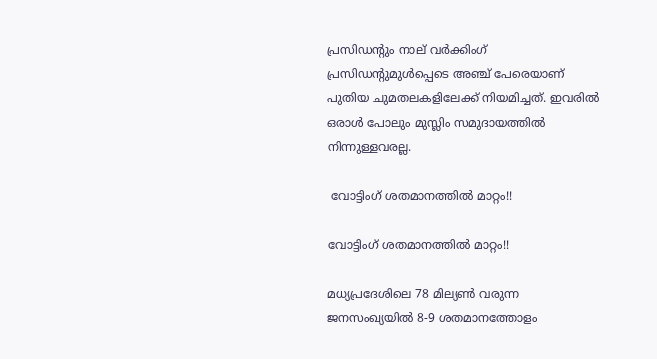പ്രസിഡന്റും നാല് വര്‍ക്കിംഗ് പ്രസിഡന്റുമുള്‍പ്പെടെ അ‍ഞ്ച് പേരെയാണ് പുതിയ ചുമതലകളിലേക്ക് നിയമിച്ചത്. ഇവരില്‍ ഒരാള്‍ പോലും മുസ്ലിം സമുദായത്തില്‍ നിന്നുള്ളവരല്ല.

 വോട്ടിംഗ് ശതമാനത്തില്‍ മാറ്റം!!

വോട്ടിംഗ് ശതമാനത്തില്‍ മാറ്റം!!

മധ്യപ്രദേശിലെ 78 മില്യണ്‍ വരുന്ന ജനസംഖ്യയില്‍ 8-9 ശതമാനത്തോളം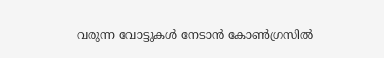വരുന്ന വോട്ടുകള്‍ നേടാന്‍ കോണ്‍ഗ്രസില്‍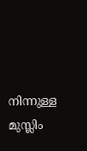നിന്നുള്ള മുസ്ലിം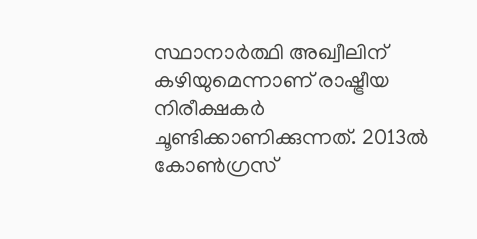സ്ഥാനാര്‍ത്ഥി അഖ്വീലിന് കഴിയുമെന്നാണ് രാഷ്ട്രീയ നിരീക്ഷകര്‍ ചൂണ്ടിക്കാണിക്കുന്നത്. 2013ല്‍ കോണ്‍ഗ്രസ്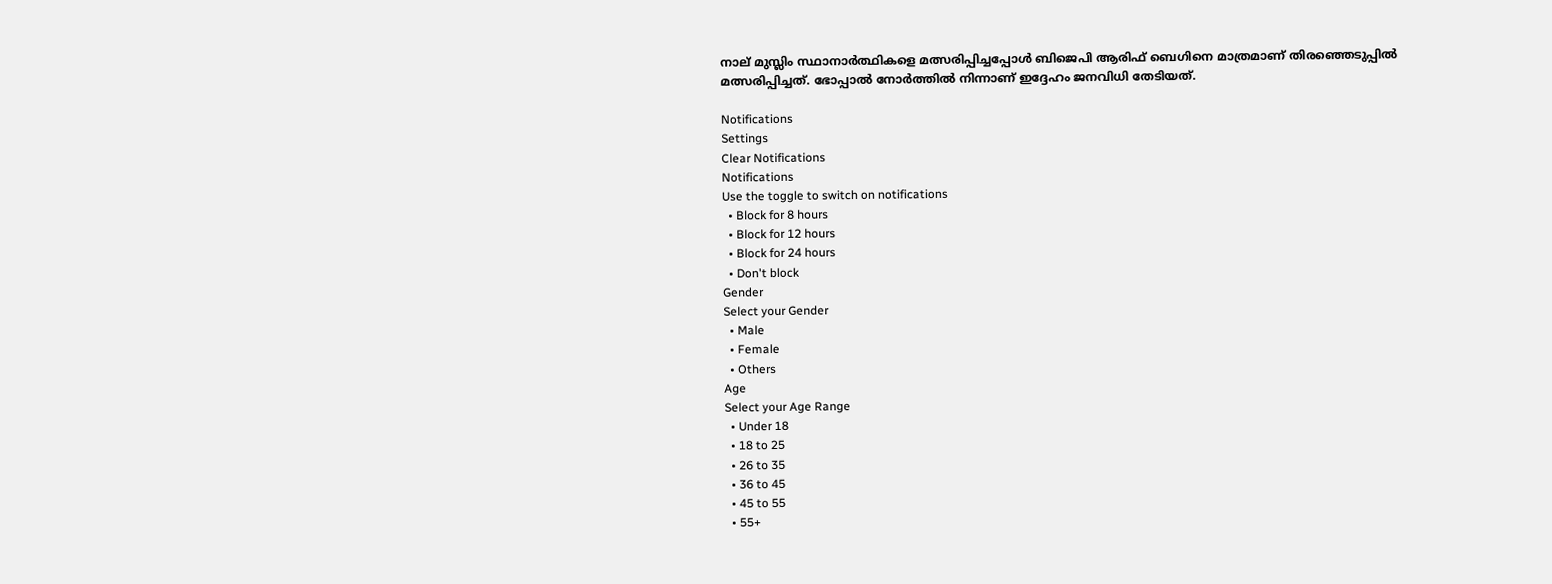നാല് മുസ്ലിം സ്ഥാനാര്‍ത്ഥികളെ മത്സരിപ്പിച്ചപ്പോള്‍ ബിജെപി ആരിഫ് ബെഗിനെ മാത്രമാണ് തിരഞ്ഞെടുപ്പില്‍ മത്സരിപ്പിച്ചത്. ഭോപ്പാല്‍ നോര്‍ത്തില്‍ നിന്നാണ് ഇദ്ദേഹം ജനവിധി തേടിയത്.

Notifications
Settings
Clear Notifications
Notifications
Use the toggle to switch on notifications
  • Block for 8 hours
  • Block for 12 hours
  • Block for 24 hours
  • Don't block
Gender
Select your Gender
  • Male
  • Female
  • Others
Age
Select your Age Range
  • Under 18
  • 18 to 25
  • 26 to 35
  • 36 to 45
  • 45 to 55
  • 55+